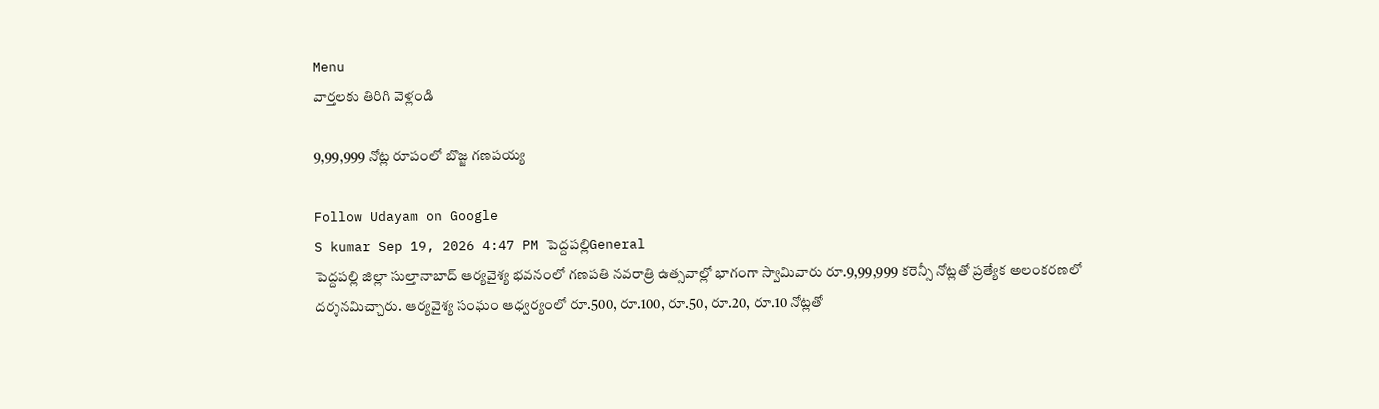Menu
వార్తలకు తిరిగి వెళ్లండి

9,99,999 నోట్ల రూపంలో బొజ్జ గణపయ్య

Follow Udayam on Google
S kumar Sep 19, 2026 4:47 PM పెద్దపల్లిGeneral
పెద్దపల్లి జిల్లా సుల్తానాబాద్‌ ఆర్యవైశ్య భవనంలో గణపతి నవరాత్రి ఉత్సవాల్లో భాగంగా స్వామివారు రూ.9,99,999 కరెన్సీ నోట్లతో ప్రత్యేక అలంకరణలో దర్శనమిచ్చారు. ఆర్యవైశ్య సంఘం ఆధ్వర్యంలో రూ.500, రూ.100, రూ.50, రూ.20, రూ.10 నోట్లతో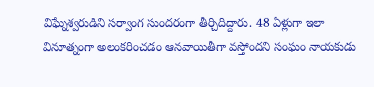విఘ్నేశ్వరుడిని సర్వాంగ సుందరంగా తీర్చిదిద్దారు. 48 ఏళ్లుగా ఇలా వినూత్నంగా అలంకరించడం ఆనవాయితీగా వస్తోందని సంఘం నాయకుడు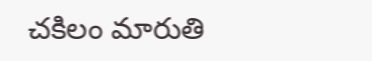చకిలం మారుతి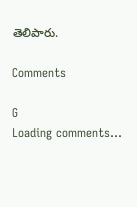తెలిపారు.

Comments

G
Loading comments...